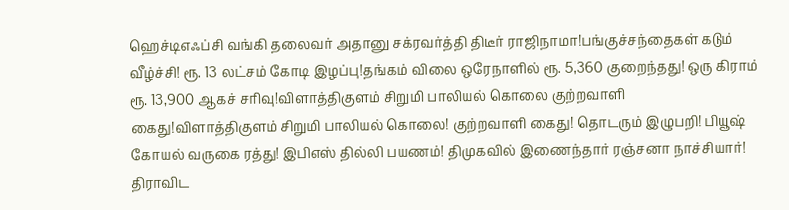ஹெச்டிஎஃப்சி வங்கி தலைவர் அதானு சக்ரவர்த்தி திடீர் ராஜிநாமா!பங்குச்சந்தைகள் கடும் வீழ்ச்சி! ரூ. 13 லட்சம் கோடி இழப்பு!தங்கம் விலை ஒரேநாளில் ரூ. 5,360 குறைந்தது! ஒரு கிராம் ரூ. 13,900 ஆகச் சரிவு!விளாத்திகுளம் சிறுமி பாலியல் கொலை குற்றவாளி கைது!விளாத்திகுளம் சிறுமி பாலியல் கொலை! குற்றவாளி கைது! தொடரும் இழுபறி! பியூஷ் கோயல் வருகை ரத்து! இபிஎஸ் தில்லி பயணம்! திமுகவில் இணைந்தார் ரஞ்சனா நாச்சியார்! திராவிட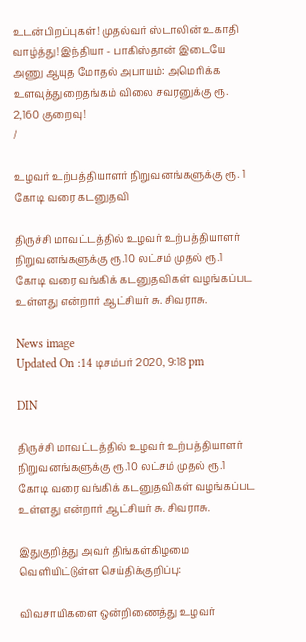உடன்பிறப்புகள்! முதல்வர் ஸ்டாலின் உகாதி வாழ்த்து! இந்தியா - பாகிஸ்தான் இடையே அணு ஆயுத மோதல் அபாயம்: அமெரிக்க உளவுத்துறைதங்கம் விலை சவரனுக்கு ரூ. 2,160 குறைவு!
/

உழவர் உற்பத்தியாளர் நிறுவனங்களுக்கு ரூ. 1 கோடி வரை கடனுதவி

திருச்சி மாவட்டத்தில் உழவர் உற்பத்தியாளர் நிறுவனங்களுக்கு ரூ.10 லட்சம் முதல் ரூ.1 கோடி வரை வங்கிக் கடனுதவிகள் வழங்கப்பட உள்ளது என்றார் ஆட்சியர் சு. சிவராசு.

News image
Updated On :14 டிசம்பர் 2020, 9:18 pm

DIN

திருச்சி மாவட்டத்தில் உழவர் உற்பத்தியாளர் நிறுவனங்களுக்கு ரூ.10 லட்சம் முதல் ரூ.1 கோடி வரை வங்கிக் கடனுதவிகள் வழங்கப்பட உள்ளது என்றார் ஆட்சியர் சு. சிவராசு.

இதுகுறித்து அவர் திங்கள்கிழமை வெளியிட்டுள்ள செய்திக்குறிப்பு:

விவசாயிகளை ஒன்றிணைத்து உழவர்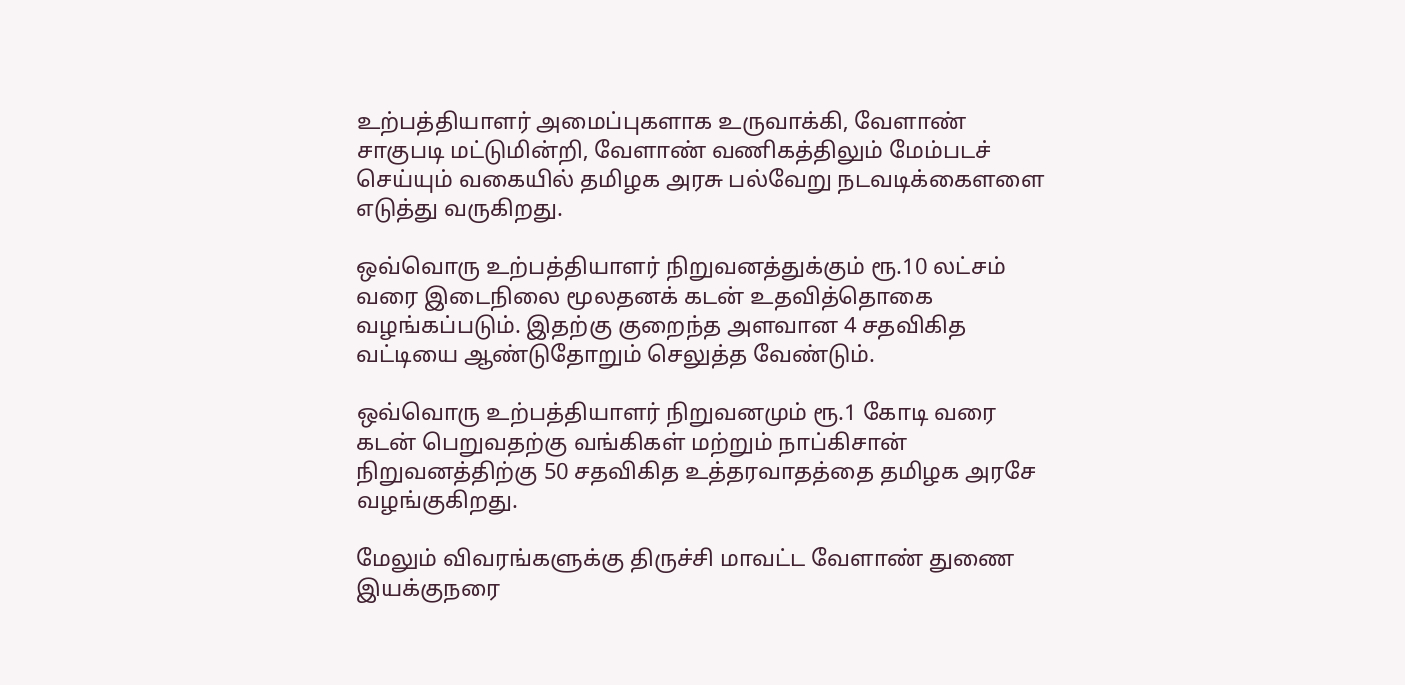உற்பத்தியாளர் அமைப்புகளாக உருவாக்கி, வேளாண் சாகுபடி மட்டுமின்றி, வேளாண் வணிகத்திலும் மேம்படச் செய்யும் வகையில் தமிழக அரசு பல்வேறு நடவடிக்கைளளை எடுத்து வருகிறது.

ஒவ்வொரு உற்பத்தியாளர் நிறுவனத்துக்கும் ரூ.10 லட்சம் வரை இடைநிலை மூலதனக் கடன் உதவித்தொகை வழங்கப்படும். இதற்கு குறைந்த அளவான 4 சதவிகித வட்டியை ஆண்டுதோறும் செலுத்த வேண்டும்.

ஒவ்வொரு உற்பத்தியாளர் நிறுவனமும் ரூ.1 கோடி வரை கடன் பெறுவதற்கு வங்கிகள் மற்றும் நாப்கிசான் நிறுவனத்திற்கு 50 சதவிகித உத்தரவாதத்தை தமிழக அரசே வழங்குகிறது.

மேலும் விவரங்களுக்கு திருச்சி மாவட்ட வேளாண் துணை இயக்குநரை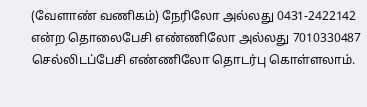(வேளாண் வணிகம்) நேரிலோ அல்லது 0431-2422142 என்ற தொலைபேசி எண்ணிலோ அல்லது 7010330487 செல்லிடப்பேசி எண்ணிலோ தொடர்பு கொள்ளலாம்.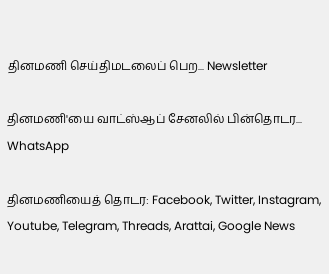தினமணி செய்திமடலைப் பெற... Newsletter

தினமணி'யை வாட்ஸ்ஆப் சேனலில் பின்தொடர... WhatsApp

தினமணியைத் தொடர: Facebook, Twitter, Instagram, Youtube, Telegram, Threads, Arattai, Google News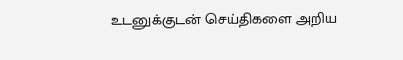உடனுக்குடன் செய்திகளை அறிய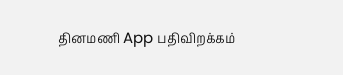தினமணி App பதிவிறக்கம்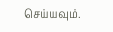செய்யவும்.